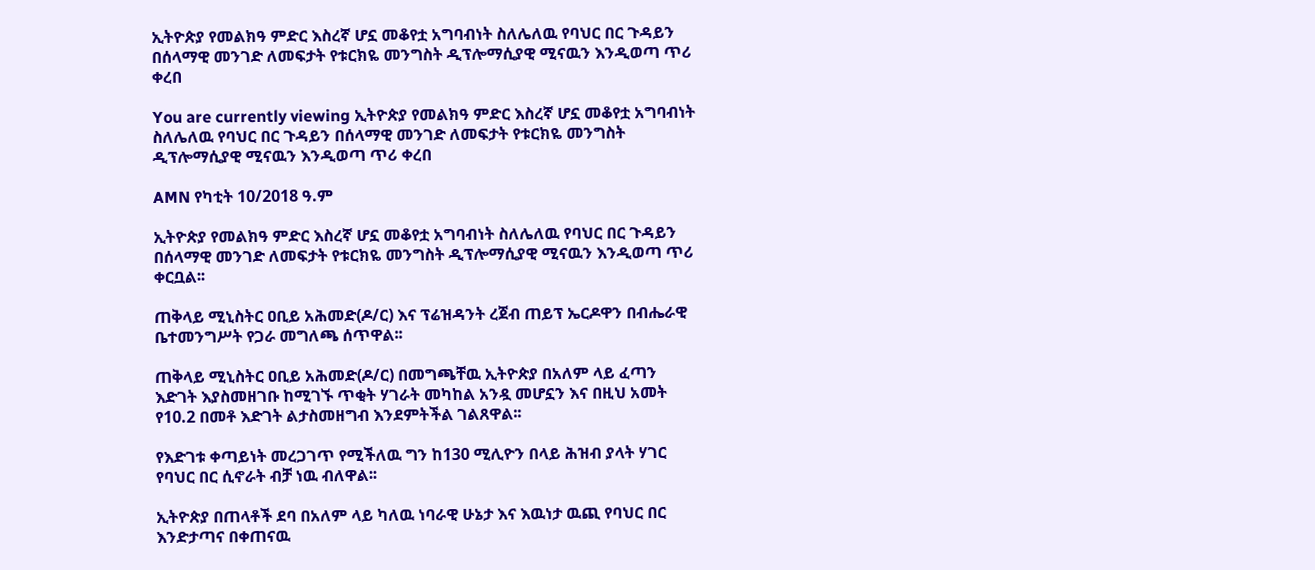ኢትዮጵያ የመልክዓ ምድር እስረኛ ሆኗ መቆየቷ አግባብነት ስለሌለዉ የባህር በር ጉዳይን በሰላማዊ መንገድ ለመፍታት የቱርክዬ መንግስት ዲፕሎማሲያዊ ሚናዉን እንዲወጣ ጥሪ ቀረበ

You are currently viewing ኢትዮጵያ የመልክዓ ምድር እስረኛ ሆኗ መቆየቷ አግባብነት ስለሌለዉ የባህር በር ጉዳይን በሰላማዊ መንገድ ለመፍታት የቱርክዬ መንግስት ዲፕሎማሲያዊ ሚናዉን እንዲወጣ ጥሪ ቀረበ

AMN የካቲት 10/2018 ዓ.ም

ኢትዮጵያ የመልክዓ ምድር እስረኛ ሆኗ መቆየቷ አግባብነት ስለሌለዉ የባህር በር ጉዳይን በሰላማዊ መንገድ ለመፍታት የቱርክዬ መንግስት ዲፕሎማሲያዊ ሚናዉን እንዲወጣ ጥሪ ቀርቧል፡፡

ጠቅላይ ሚኒስትር ዐቢይ አሕመድ(ዶ/ር) እና ፕሬዝዳንት ረጀብ ጠይፕ ኤርዶዋን በብሔራዊ ቤተመንግሥት የጋራ መግለጫ ሰጥዋል፡፡

ጠቅላይ ሚኒስትር ዐቢይ አሕመድ(ዶ/ር) በመግጫቸዉ ኢትዮጵያ በአለም ላይ ፈጣን እድገት እያስመዘገቡ ከሚገኙ ጥቂት ሃገራት መካከል አንዷ መሆኗን እና በዚህ አመት የ10.2 በመቶ እድገት ልታስመዘግብ እንደምትችል ገልጸዋል፡፡

የእድገቱ ቀጣይነት መረጋገጥ የሚችለዉ ግን ከ130 ሚሊዮን በላይ ሕዝብ ያላት ሃገር የባህር በር ሲኖራት ብቻ ነዉ ብለዋል፡፡

ኢትዮጵያ በጠላቶች ደባ በአለም ላይ ካለዉ ነባራዊ ሁኔታ እና እዉነታ ዉጪ የባህር በር እንድታጣና በቀጠናዉ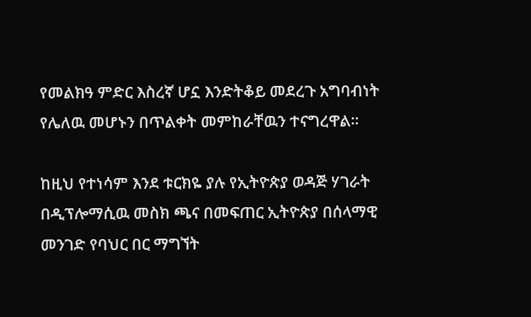የመልክዓ ምድር እስረኛ ሆኗ እንድትቆይ መደረጉ አግባብነት የሌለዉ መሆኑን በጥልቀት መምከራቸዉን ተናግረዋል፡፡

ከዚህ የተነሳም እንደ ቱርክዬ ያሉ የኢትዮጵያ ወዳጅ ሃገራት በዲፕሎማሲዉ መስክ ጫና በመፍጠር ኢትዮጵያ በሰላማዊ መንገድ የባህር በር ማግኘት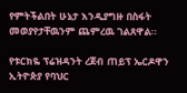የምትችልበት ሁኔታ እንዲያግዙ በስፋት መወያየታቸዉንም ጨምረዉ ገልጸዋል፡፡

የቱርክዬ ፕሬዝዳንት ረጀብ ጠይፕ ኤርዶዋን ኢትዮጵያ የባህር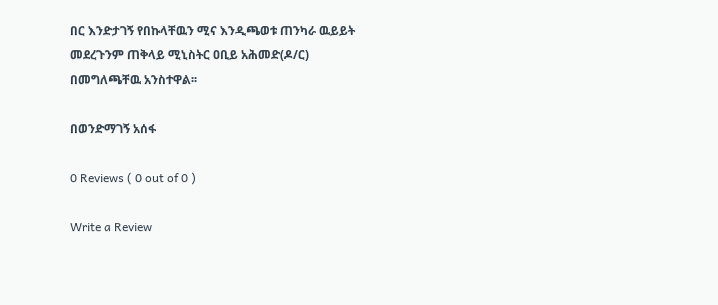በር እንድታገኝ የበኩላቸዉን ሚና እንዲጫወቱ ጠንካራ ዉይይት መደረጉንም ጠቅላይ ሚኒስትር ዐቢይ አሕመድ(ዶ/ር) በመግለጫቸዉ አንስተዋል፡፡

በወንድማገኝ አሰፋ

0 Reviews ( 0 out of 0 )

Write a Review